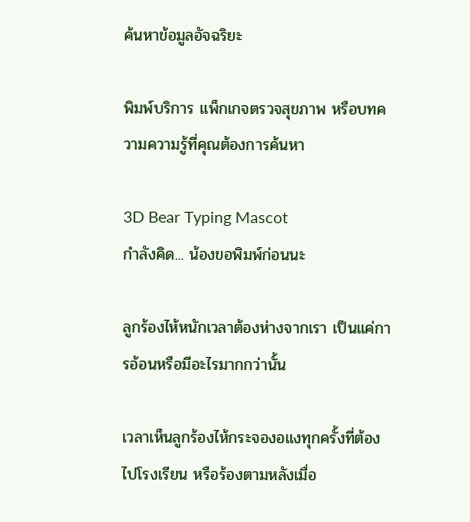ค้นหาข้อมูลอัจฉริยะ

พิมพ์บริการ แพ็กเกจตรวจสุขภาพ หรือบทความความรู้ที่คุณต้องการค้นหา

3D Bear Typing Mascot
กำลังคิด... น้องขอพิมพ์ก่อนนะ

ลูกร้องไห้หนักเวลาต้องห่างจากเรา เป็นแค่การอ้อนหรือมีอะไรมากกว่านั้น

เวลาเห็นลูกร้องไห้กระจองอแงทุกครั้งที่ต้องไปโรงเรียน หรือร้องตามหลังเมื่อ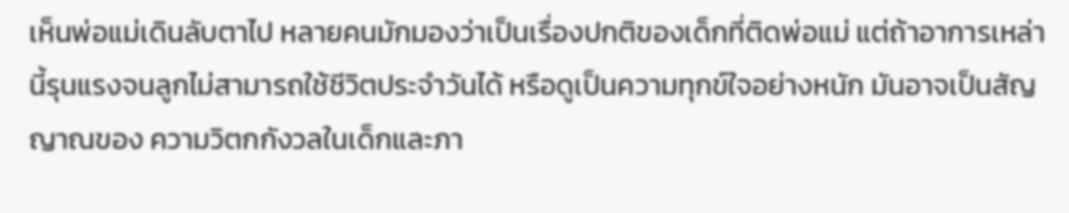เห็นพ่อแม่เดินลับตาไป หลายคนมักมองว่าเป็นเรื่องปกติของเด็กที่ติดพ่อแม่ แต่ถ้าอาการเหล่านี้รุนแรงจนลูกไม่สามารถใช้ชีวิตประจำวันได้ หรือดูเป็นความทุกข์ใจอย่างหนัก มันอาจเป็นสัญญาณของ ความวิตกกังวลในเด็กและภา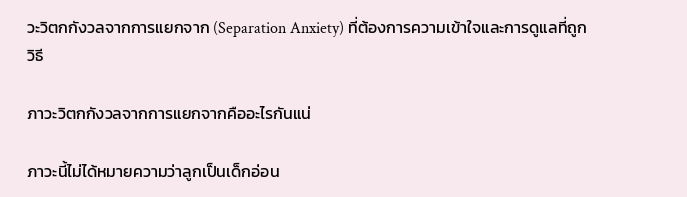วะวิตกกังวลจากการแยกจาก (Separation Anxiety) ที่ต้องการความเข้าใจและการดูแลที่ถูกวิธี

ภาวะวิตกกังวลจากการแยกจากคืออะไรกันแน่

ภาวะนี้ไม่ได้หมายความว่าลูกเป็นเด็กอ่อน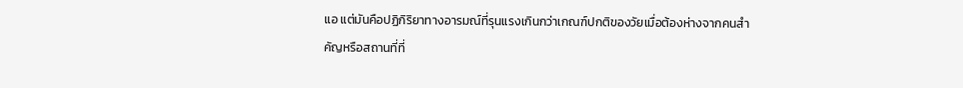แอ แต่มันคือปฏิกิริยาทางอารมณ์ที่รุนแรงเกินกว่าเกณฑ์ปกติของวัยเมื่อต้องห่างจากคนสำคัญหรือสถานที่ที่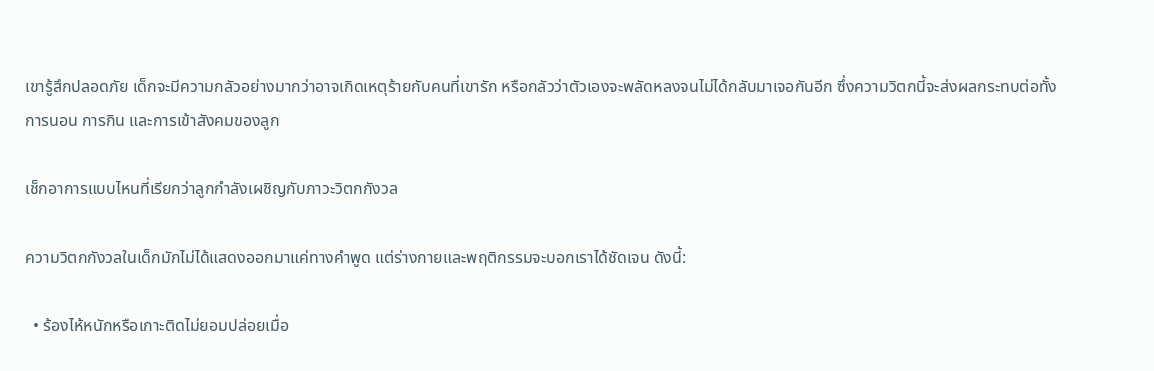เขารู้สึกปลอดภัย เด็กจะมีความกลัวอย่างมากว่าอาจเกิดเหตุร้ายกับคนที่เขารัก หรือกลัวว่าตัวเองจะพลัดหลงจนไม่ได้กลับมาเจอกันอีก ซึ่งความวิตกนี้จะส่งผลกระทบต่อทั้งการนอน การกิน และการเข้าสังคมของลูก

เช็กอาการแบบไหนที่เรียกว่าลูกกำลังเผชิญกับภาวะวิตกกังวล

ความวิตกกังวลในเด็กมักไม่ได้แสดงออกมาแค่ทางคำพูด แต่ร่างกายและพฤติกรรมจะบอกเราได้ชัดเจน ดังนี้:

  • ร้องไห้หนักหรือเกาะติดไม่ยอมปล่อยเมื่อ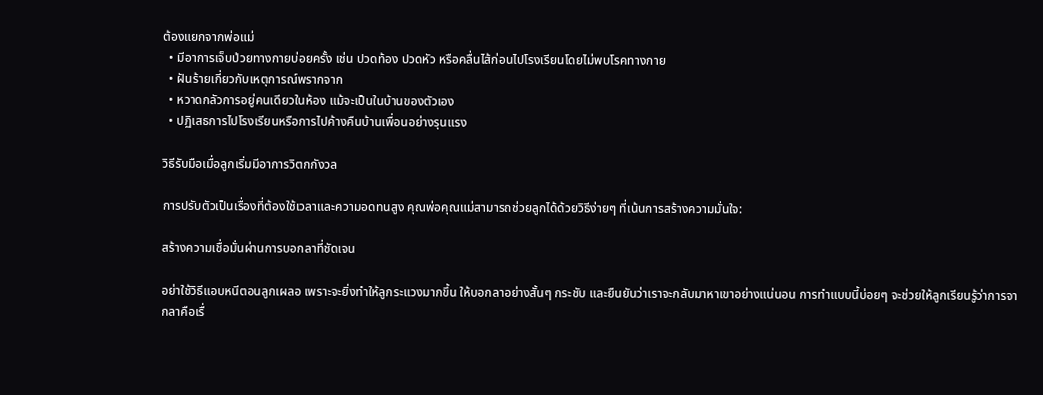ต้องแยกจากพ่อแม่
  • มีอาการเจ็บป่วยทางกายบ่อยครั้ง เช่น ปวดท้อง ปวดหัว หรือคลื่นไส้ก่อนไปโรงเรียนโดยไม่พบโรคทางกาย
  • ฝันร้ายเกี่ยวกับเหตุการณ์พรากจาก
  • หวาดกลัวการอยู่คนเดียวในห้อง แม้จะเป็นในบ้านของตัวเอง
  • ปฏิเสธการไปโรงเรียนหรือการไปค้างคืนบ้านเพื่อนอย่างรุนแรง

วิธีรับมือเมื่อลูกเริ่มมีอาการวิตกกังวล

การปรับตัวเป็นเรื่องที่ต้องใช้เวลาและความอดทนสูง คุณพ่อคุณแม่สามารถช่วยลูกได้ด้วยวิธีง่ายๆ ที่เน้นการสร้างความมั่นใจ:

สร้างความเชื่อมั่นผ่านการบอกลาที่ชัดเจน

อย่าใช้วิธีแอบหนีตอนลูกเผลอ เพราะจะยิ่งทำให้ลูกระแวงมากขึ้น ให้บอกลาอย่างสั้นๆ กระชับ และยืนยันว่าเราจะกลับมาหาเขาอย่างแน่นอน การทำแบบนี้บ่อยๆ จะช่วยให้ลูกเรียนรู้ว่าการจากลาคือเรื่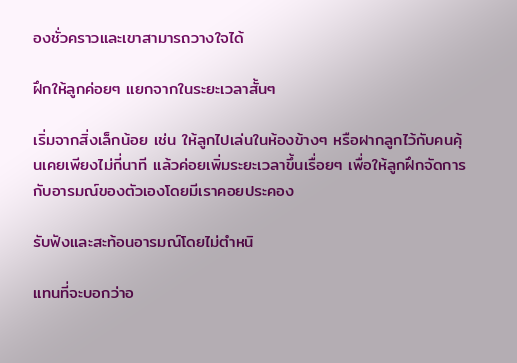องชั่วคราวและเขาสามารถวางใจได้

ฝึกให้ลูกค่อยๆ แยกจากในระยะเวลาสั้นๆ

เริ่มจากสิ่งเล็กน้อย เช่น ให้ลูกไปเล่นในห้องข้างๆ หรือฝากลูกไว้กับคนคุ้นเคยเพียงไม่กี่นาที แล้วค่อยเพิ่มระยะเวลาขึ้นเรื่อยๆ เพื่อให้ลูกฝึกจัดการกับอารมณ์ของตัวเองโดยมีเราคอยประคอง

รับฟังและสะท้อนอารมณ์โดยไม่ตำหนิ

แทนที่จะบอกว่าอ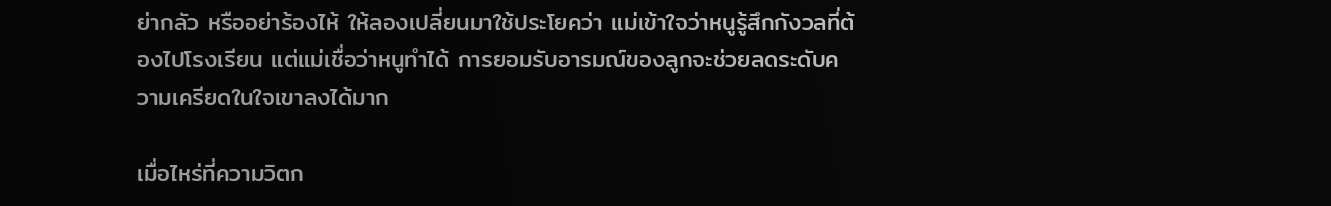ย่ากลัว หรืออย่าร้องไห้ ให้ลองเปลี่ยนมาใช้ประโยคว่า แม่เข้าใจว่าหนูรู้สึกกังวลที่ต้องไปโรงเรียน แต่แม่เชื่อว่าหนูทำได้ การยอมรับอารมณ์ของลูกจะช่วยลดระดับความเครียดในใจเขาลงได้มาก

เมื่อไหร่ที่ความวิตก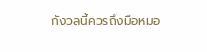กังวลนี้ควรถึงมือหมอ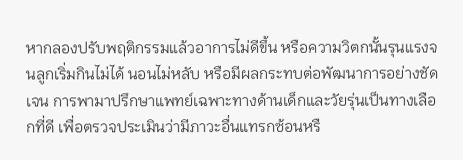หากลองปรับพฤติกรรมแล้วอาการไม่ดีขึ้น หรือความวิตกนั้นรุนแรงจนลูกเริ่มกินไม่ได้ นอนไม่หลับ หรือมีผลกระทบต่อพัฒนาการอย่างชัดเจน การพามาปรึกษาแพทย์เฉพาะทางด้านเด็กและวัยรุ่นเป็นทางเลือกที่ดี เพื่อตรวจประเมินว่ามีภาวะอื่นแทรกซ้อนหรื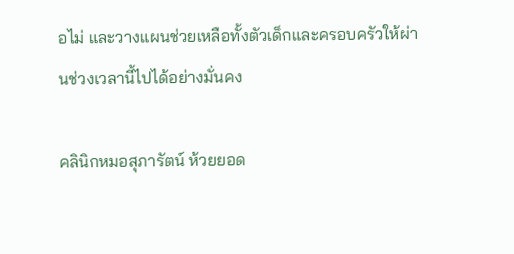อไม่ และวางแผนช่วยเหลือทั้งตัวเด็กและครอบครัวให้ผ่านช่วงเวลานี้ไปได้อย่างมั่นคง

คลินิกหมอสุภารัตน์ ห้วยยอด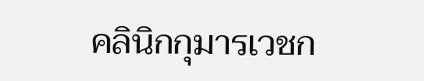คลินิกกุมารเวชก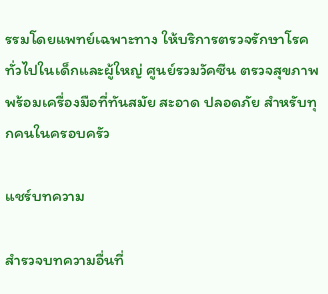รรมโดยแพทย์เฉพาะทาง ให้บริการตรวจรักษาโรคทั่วไปในเด็กและผู้ใหญ่ ศูนย์รวมวัคซีน ตรวจสุขภาพ พร้อมเครื่องมือที่ทันสมัย สะอาด ปลอดภัย สำหรับทุกคนในครอบครัว

แชร์บทความ

สำรวจบทความอื่นที่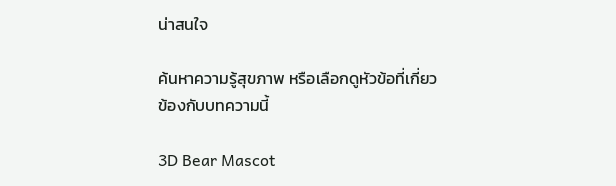น่าสนใจ

ค้นหาความรู้สุขภาพ หรือเลือกดูหัวข้อที่เกี่ยวข้องกับบทความนี้

3D Bear Mascot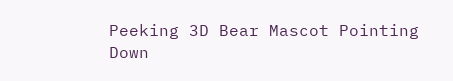Peeking 3D Bear Mascot Pointing Down